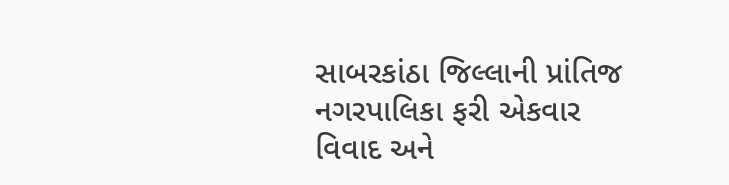સાબરકાંઠા જિલ્લાની પ્રાંતિજ નગરપાલિકા ફરી એકવાર વિવાદ અને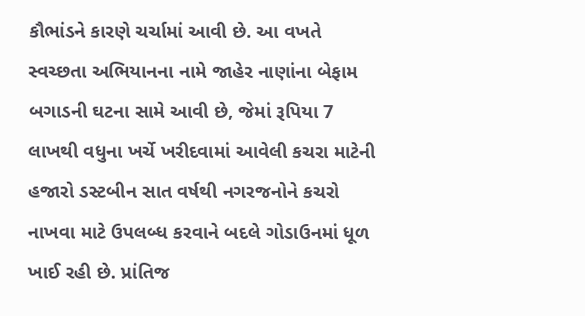કૌભાંડને કારણે ચર્ચામાં આવી છે. આ વખતે સ્વચ્છતા અભિયાનના નામે જાહેર નાણાંના બેફામ બગાડની ઘટના સામે આવી છે, જેમાં રૂપિયા 7 લાખથી વધુના ખર્ચે ખરીદવામાં આવેલી કચરા માટેની હજારો ડસ્ટબીન સાત વર્ષથી નગરજનોને કચરો નાખવા માટે ઉપલબ્ધ કરવાને બદલે ગોડાઉનમાં ધૂળ ખાઈ રહી છે. પ્રાંતિજ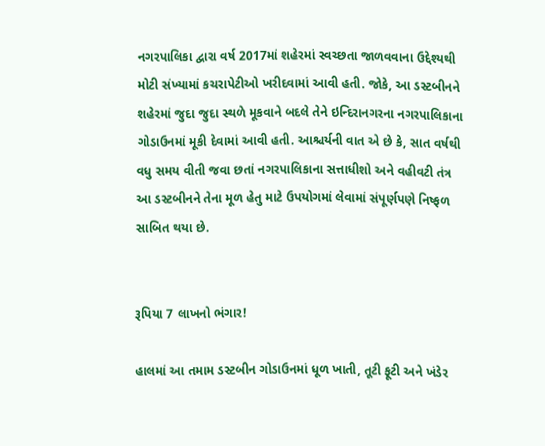નગરપાલિકા દ્વારા વર્ષ 2017માં શહેરમાં સ્વચ્છતા જાળવવાના ઉદ્દેશ્યથી મોટી સંખ્યામાં કચરાપેટીઓ ખરીદવામાં આવી હતી. જોકે, આ ડસ્ટબીનને શહેરમાં જુદા જુદા સ્થળે મૂકવાને બદલે તેને ઇન્દિરાનગરના નગરપાલિકાના ગોડાઉનમાં મૂકી દેવામાં આવી હતી. આશ્ચર્યની વાત એ છે કે, સાત વર્ષથી વધુ સમય વીતી જવા છતાં નગરપાલિકાના સત્તાધીશો અને વહીવટી તંત્ર આ ડસ્ટબીનને તેના મૂળ હેતુ માટે ઉપયોગમાં લેવામાં સંપૂર્ણપણે નિષ્ફળ સાબિત થયા છે.


રૂપિયા 7 લાખનો ભંગાર!

હાલમાં આ તમામ ડસ્ટબીન ગોડાઉનમાં ધૂળ ખાતી, તૂટી ફૂટી અને ખંડેર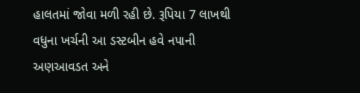હાલતમાં જોવા મળી રહી છે. રૂપિયા 7 લાખથી વધુના ખર્ચની આ ડસ્ટબીન હવે નપાની અણઆવડત અને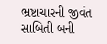ભ્રષ્ટાચારની જીવંત સાબિતી બની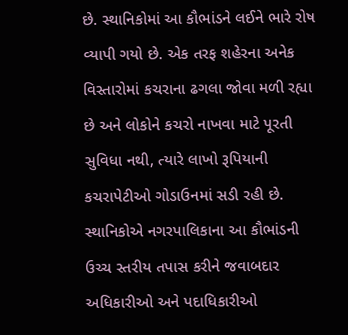છે. સ્થાનિકોમાં આ કૌભાંડને લઈને ભારે રોષ વ્યાપી ગયો છે. એક તરફ શહેરના અનેક વિસ્તારોમાં કચરાના ઢગલા જોવા મળી રહ્યા છે અને લોકોને કચરો નાખવા માટે પૂરતી સુવિધા નથી, ત્યારે લાખો રૂપિયાની કચરાપેટીઓ ગોડાઉનમાં સડી રહી છે. સ્થાનિકોએ નગરપાલિકાના આ કૌભાંડની ઉચ્ચ સ્તરીય તપાસ કરીને જવાબદાર અધિકારીઓ અને પદાધિકારીઓ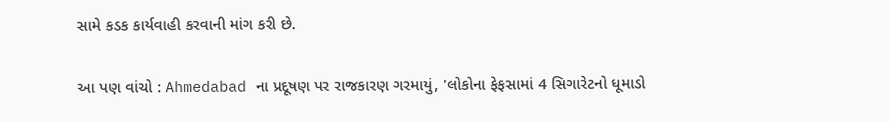સામે કડક કાર્યવાહી કરવાની માંગ કરી છે.

આ પણ વાંચો : Ahmedabad ના પ્રદૂષણ પર રાજકારણ ગરમાયું, 'લોકોના ફેફસામાં 4 સિગારેટનો ધૂમાડો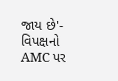જાય છે'- વિપક્ષનો AMC પર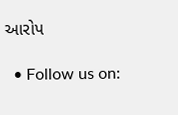આરોપ

  • Follow us on: